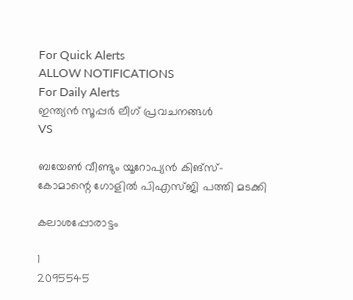For Quick Alerts
ALLOW NOTIFICATIONS
For Daily Alerts
ഇന്ത്യന്‍ സൂപ്പര്‍ ലീഗ്‌ പ്രവചനങ്ങൾ
VS

ബയേണ്‍ വീണ്ടും യൂറോപ്യന്‍ കിങ്‌സ്- കോമാന്റെ ഗോളില്‍ പിഎസ്ജി പത്തി മടക്കി

കലാശപ്പോരാട്ടം

1
2095545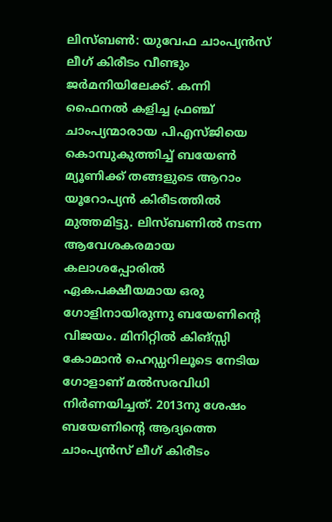ലിസ്ബണ്‍: യുവേഫ ചാംപ്യന്‍സ് ലീഗ് കിരീടം വീണ്ടും ജര്‍മനിയിലേക്ക്. കന്നി ഫൈനല്‍ കളിച്ച ഫ്രഞ്ച് ചാംപ്യന്മാരായ പിഎസ്ജിയെ കൊമ്പുകുത്തിച്ച് ബയേണ്‍ മ്യൂണിക്ക് തങ്ങളുടെ ആറാം യൂറോപ്യന്‍ കിരീടത്തില്‍ മുത്തമിട്ടു. ലിസ്ബണില്‍ നടന്ന ആവേശകരമായ കലാശപ്പോരില്‍ ഏകപക്ഷീയമായ ഒരു ഗോളിനായിരുന്നു ബയേണിന്റെ വിജയം. മിനിറ്റില്‍ കിങ്സ്സി കോമാന്‍ ഹെഡ്ഡറിലൂടെ നേടിയ ഗോളാണ് മല്‍സരവിധി നിര്‍ണയിച്ചത്. 2013നു ശേഷം ബയേണിന്‍റെ ആദ്യത്തെ ചാംപ്യന്‍സ് ലീഗ് കിരീടം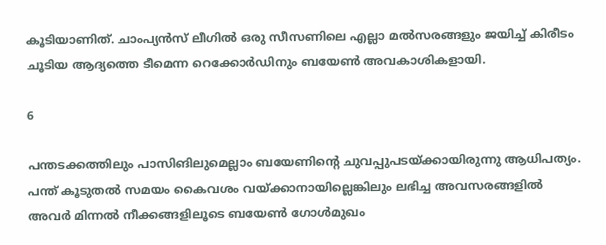കൂടിയാണിത്. ചാംപ്യന്‍സ് ലീഗില്‍ ഒരു സീസണിലെ എല്ലാ മല്‍സരങ്ങളും ജയിച്ച് കിരീടം ചൂടിയ ആദ്യത്തെ ടീമെന്ന റെക്കോര്‍ഡിനും ബയേണ്‍ അവകാശികളായി.

6

പന്തടക്കത്തിലും പാസിങിലുമെല്ലാം ബയേണിന്റെ ചുവപ്പുപടയ്ക്കായിരുന്നു ആധിപത്യം. പന്ത് കൂടുതല്‍ സമയം കൈവശം വയ്ക്കാനായില്ലെങ്കിലും ലഭിച്ച അവസരങ്ങളില്‍ അവര്‍ മിന്നല്‍ നീക്കങ്ങളിലൂടെ ബയേണ്‍ ഗോള്‍മുഖം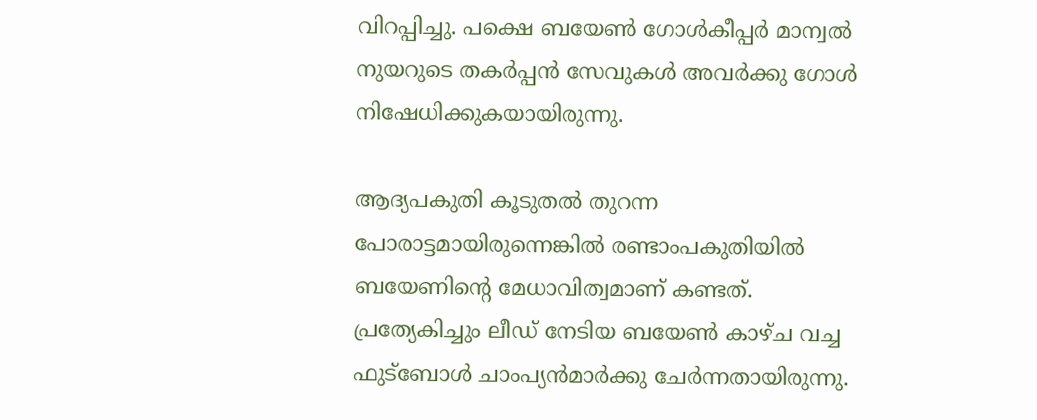വിറപ്പിച്ചു. പക്ഷെ ബയേണ്‍ ഗോള്‍കീപ്പര്‍ മാന്വല്‍ നുയറുടെ തകര്‍പ്പന്‍ സേവുകള്‍ അവര്‍ക്കു ഗോള്‍ നിഷേധിക്കുകയായിരുന്നു.

ആദ്യപകുതി കൂടുതല്‍ തുറന്ന പോരാട്ടമായിരുന്നെങ്കില്‍ രണ്ടാംപകുതിയില്‍ ബയേണിന്റെ മേധാവിത്വമാണ് കണ്ടത്. പ്രത്യേകിച്ചും ലീഡ് നേടിയ ബയേണ്‍ കാഴ്ച വച്ച ഫുട്‌ബോള്‍ ചാംപ്യന്‍മാര്‍ക്കു ചേര്‍ന്നതായിരുന്നു.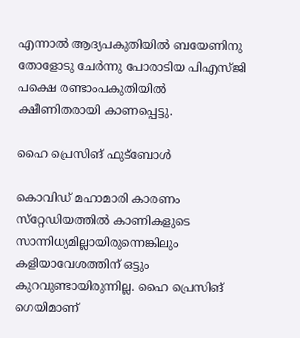എന്നാല്‍ ആദ്യപകുതിയില്‍ ബയേണിനു തോളോടു ചേര്‍ന്നു പോരാടിയ പിഎസ്ജി പക്ഷെ രണ്ടാംപകുതിയില്‍ ക്ഷീണിതരായി കാണപ്പെട്ടു.

ഹൈ പ്രെസിങ് ഫുട്‌ബോള്‍

കൊവിഡ് മഹാമാരി കാരണം സ്‌റ്റേഡിയത്തില്‍ കാണികളുടെ സാന്നിധ്യമില്ലായിരുന്നെങ്കിലും കളിയാവേശത്തിന് ഒട്ടും കുറവുണ്ടായിരുന്നില്ല. ഹൈ പ്രെസിങ് ഗെയിമാണ്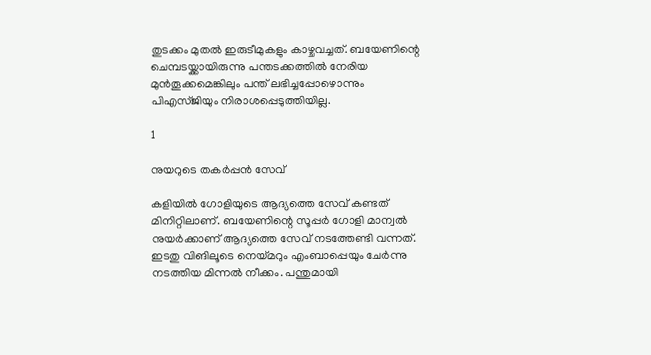തുടക്കം മുതല്‍ ഇരുടീമുകളും കാഴ്ചവച്ചത്. ബയേണിന്റെ ചെമ്പടയ്ക്കായിരുന്നു പന്തടക്കത്തില്‍ നേരിയ മുന്‍തൂക്കമെങ്കിലും പന്ത് ലഭിച്ചപ്പോഴൊന്നും പിഎസ്ജിയും നിരാശപ്പെടുത്തിയില്ല.

1

നുയറുടെ തകര്‍പ്പന്‍ സേവ്

കളിയില്‍ ഗോളിയുടെ ആദ്യത്തെ സേവ് കണ്ടത് മിനിറ്റിലാണ്. ബയേണിന്റെ സൂപ്പര്‍ ഗോളി മാന്വല്‍ നുയര്‍ക്കാണ് ആദ്യത്തെ സേവ് നടത്തേണ്ടി വന്നത്. ഇടതു വിങിലൂടെ നെയ്മറും എംബാപ്പെയും ചേര്‍ന്നു നടത്തിയ മിന്നല്‍ നീക്കം. പന്തുമായി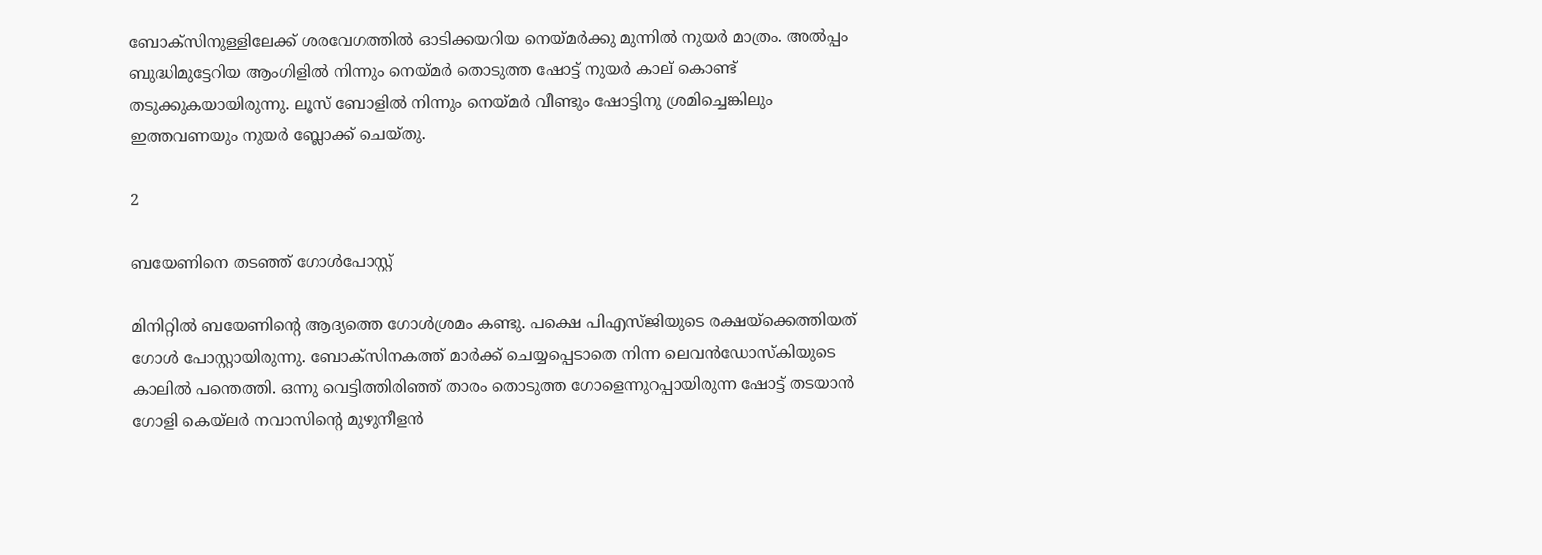ബോക്‌സിനുള്ളിലേക്ക് ശരവേഗത്തില്‍ ഓടിക്കയറിയ നെയ്മര്‍ക്കു മുന്നില്‍ നുയര്‍ മാത്രം. അല്‍പ്പം ബുദ്ധിമുട്ടേറിയ ആംഗിളില്‍ നിന്നും നെയ്മര്‍ തൊടുത്ത ഷോട്ട് നുയര്‍ കാല് കൊണ്ട് തടുക്കുകയായിരുന്നു. ലൂസ് ബോളില്‍ നിന്നും നെയ്മര്‍ വീണ്ടും ഷോട്ടിനു ശ്രമിച്ചെങ്കിലും ഇത്തവണയും നുയര്‍ ബ്ലോക്ക് ചെയ്തു.

2

ബയേണിനെ തടഞ്ഞ് ഗോള്‍പോസ്റ്റ്

മിനിറ്റില്‍ ബയേണിന്റെ ആദ്യത്തെ ഗോള്‍ശ്രമം കണ്ടു. പക്ഷെ പിഎസ്ജിയുടെ രക്ഷയ്‌ക്കെത്തിയത് ഗോള്‍ പോസ്റ്റായിരുന്നു. ബോക്‌സിനകത്ത് മാര്‍ക്ക് ചെയ്യപ്പെടാതെ നിന്ന ലെവന്‍ഡോസ്‌കിയുടെ കാലില്‍ പന്തെത്തി. ഒന്നു വെട്ടിത്തിരിഞ്ഞ് താരം തൊടുത്ത ഗോളെന്നുറപ്പായിരുന്ന ഷോട്ട് തടയാന്‍ ഗോളി കെയ്‌ലര്‍ നവാസിന്റെ മുഴുനീളന്‍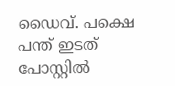ഡൈവ്. പക്ഷെ പന്ത് ഇടത് പോസ്റ്റില്‍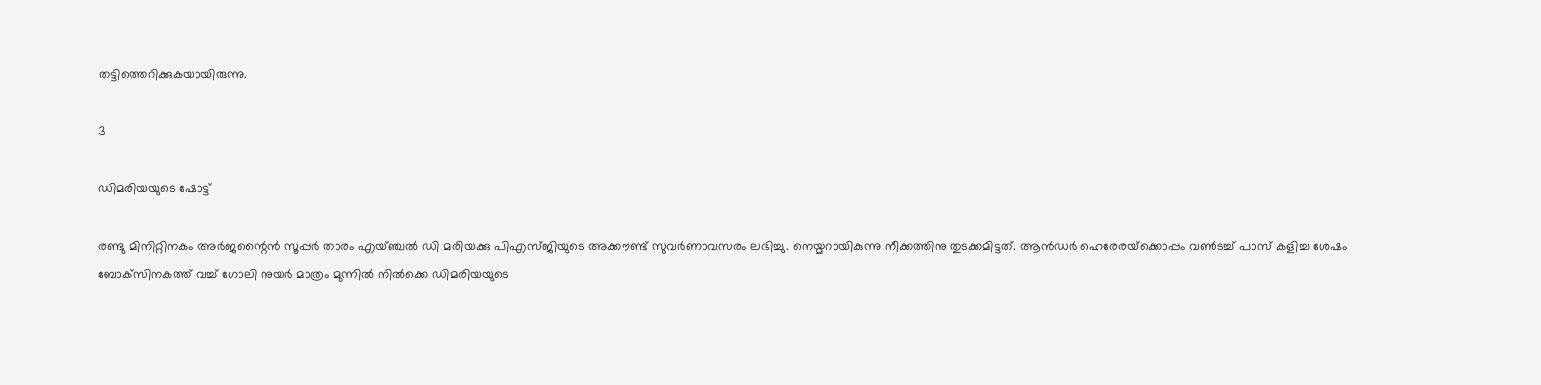തട്ടിത്തെറിക്കുകയായിരുന്നു.

3

ഡിമരിയയുടെ ഷോട്ട്

രണ്ടു മിനിറ്റിനകം അര്‍ജന്റൈന്‍ സൂപ്പര്‍ താരം എയ്ഞ്ചല്‍ ഡി മരിയക്കു പിഎസ്ജിയുടെ അക്കൗണ്ട് സുവര്‍ണാവസരം ലഭിച്ചു. നെയ്മറായികുന്നു നീക്കത്തിനു തുടക്കമിട്ടത്. ആന്‍ഡര്‍ ഹെരേരയ്‌ക്കൊപ്പം വണ്‍ടച്ച് പാസ് കളിച്ച ശേഷം ബോക്‌സിനകത്ത് വച്ച് ഗോലി നുയര്‍ മാത്രം മുന്നില്‍ നില്‍ക്കെ ഡിമരിയയുടെ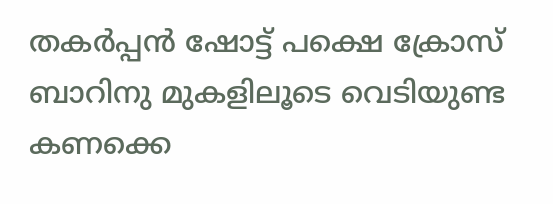തകര്‍പ്പന്‍ ഷോട്ട് പക്ഷെ ക്രോസ് ബാറിനു മുകളിലൂടെ വെടിയുണ്ട കണക്കെ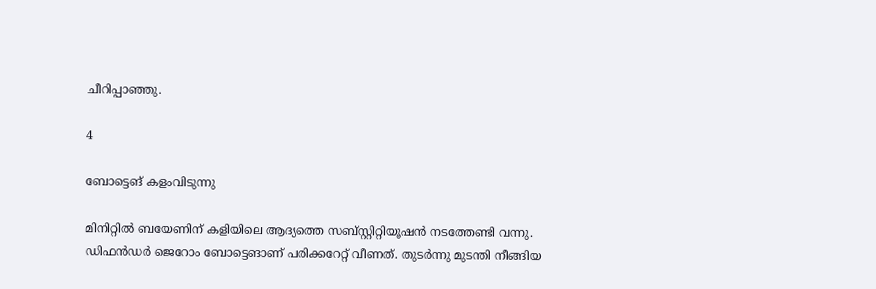ചീറിപ്പാഞ്ഞു.

4

ബോട്ടെങ് കളംവിടുന്നു

മിനിറ്റില്‍ ബയേണിന് കളിയിലെ ആദ്യത്തെ സബ്‌സ്റ്റിറ്റിയൂഷന്‍ നടത്തേണ്ടി വന്നു. ഡിഫന്‍ഡര്‍ ജെറോം ബോട്ടെങാണ് പരിക്കറേറ്റ് വീണത്. തുടര്‍ന്നു മുടന്തി നീങ്ങിയ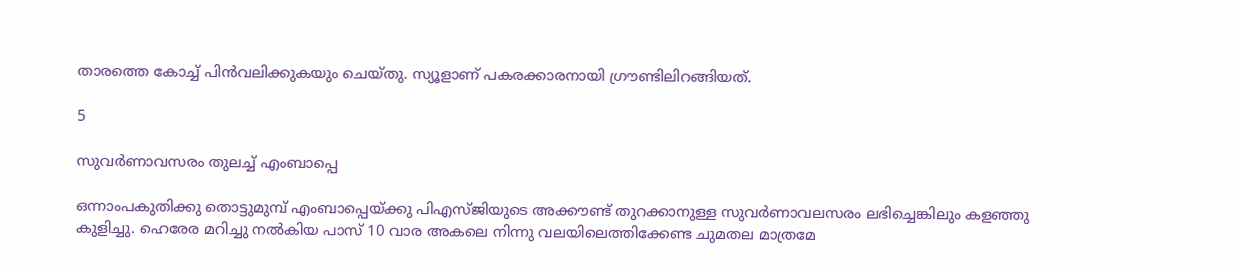താരത്തെ കോച്ച് പിന്‍വലിക്കുകയും ചെയ്തു. സ്യൂളാണ് പകരക്കാരനായി ഗ്രൗണ്ടിലിറങ്ങിയത്.

5

സുവര്‍ണാവസരം തുലച്ച് എംബാപ്പെ

ഒന്നാംപകുതിക്കു തൊട്ടുമുമ്പ് എംബാപ്പെയ്ക്കു പിഎസ്ജിയുടെ അക്കൗണ്ട് തുറക്കാനുള്ള സുവര്‍ണാവലസരം ലഭിച്ചെങ്കിലും കളഞ്ഞു കുളിച്ചു. ഹെരേര മറിച്ചു നല്‍കിയ പാസ് 10 വാര അകലെ നിന്നു വലയിലെത്തിക്കേണ്ട ചുമതല മാത്രമേ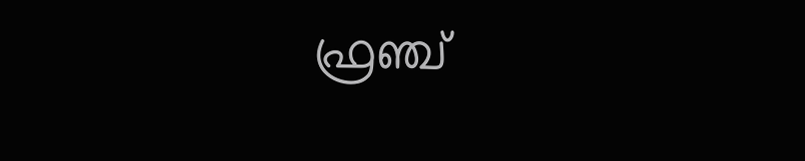ഫ്രഞ്ച്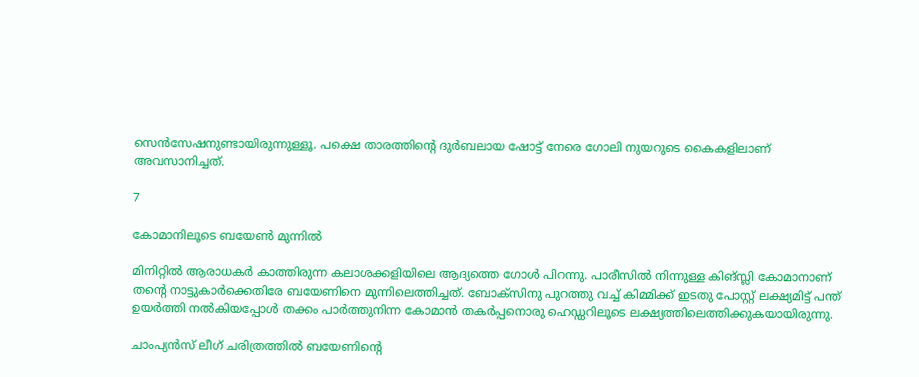സെന്‍സേഷനുണ്ടായിരുന്നുള്ളൂ. പക്ഷെ താരത്തിന്റെ ദുര്‍ബലായ ഷോട്ട് നേരെ ഗോലി നുയറുടെ കൈകളിലാണ് അവസാനിച്ചത്.

7

കോമാനിലൂടെ ബയേണ്‍ മുന്നില്‍

മിനിറ്റില്‍ ആരാധകര്‍ കാത്തിരുന്ന കലാശക്കളിയിലെ ആദ്യത്തെ ഗോള്‍ പിറന്നു. പാരീസില്‍ നിന്നുള്ള കിങ്സ്ലി കോമാനാണ് തന്റെ നാട്ടുകാര്‍ക്കെതിരേ ബയേണിനെ മുന്നിലെത്തിച്ചത്. ബോക്‌സിനു പുറത്തു വച്ച് കിമ്മിക്ക് ഇടതു പോസ്റ്റ് ലക്ഷ്യമിട്ട് പന്ത് ഉയര്‍ത്തി നല്‍കിയപ്പോള്‍ തക്കം പാര്‍ത്തുനിന്ന കോമാന്‍ തകര്‍പ്പനൊരു ഹെഡ്ഡറിലൂടെ ലക്ഷ്യത്തിലെത്തിക്കുകയായിരുന്നു.

ചാംപ്യന്‍സ് ലീഗ് ചരിത്രത്തില്‍ ബയേണിന്റെ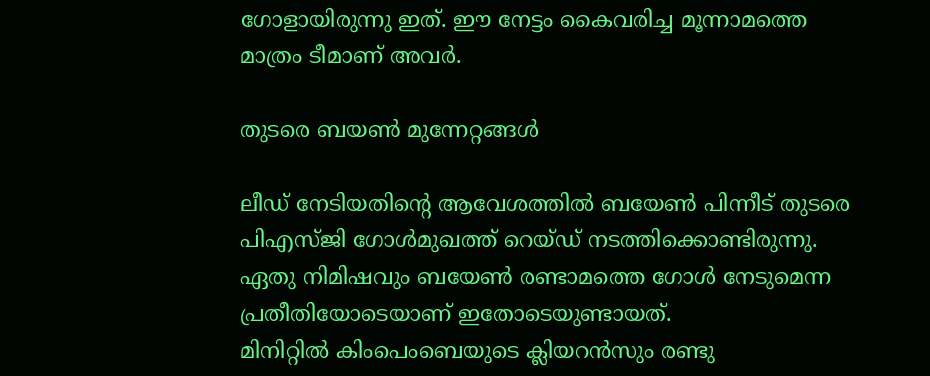ഗോളായിരുന്നു ഇത്. ഈ നേട്ടം കൈവരിച്ച മൂന്നാമത്തെ മാത്രം ടീമാണ് അവര്‍.

തുടരെ ബയണ്‍ മുന്നേറ്റങ്ങള്‍

ലീഡ് നേടിയതിന്റെ ആവേശത്തില്‍ ബയേണ്‍ പിന്നീട് തുടരെ പിഎസ്ജി ഗോള്‍മുഖത്ത് റെയ്ഡ് നടത്തിക്കൊണ്ടിരുന്നു. ഏതു നിമിഷവും ബയേണ്‍ രണ്ടാമത്തെ ഗോള്‍ നേടുമെന്ന പ്രതീതിയോടെയാണ് ഇതോടെയുണ്ടായത്.
മിനിറ്റില്‍ കിംപെംബെയുടെ ക്ലിയറന്‍സും രണ്ടു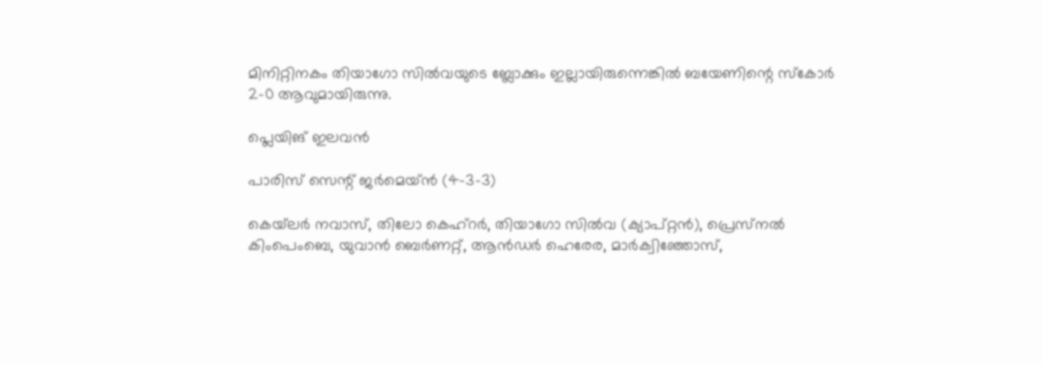മിനിറ്റിനകം തിയാഗോ സില്‍വയുടെ ബ്ലോക്കും ഇല്ലായിരുന്നെങ്കില്‍ ബയേണിന്റെ സ്‌കോര്‍ 2-0 ആവുമായിരുന്നു.

പ്ലെയിങ് ഇലവന്‍

പാരിസ് സെന്റ് ജര്‍മെയ്ന്‍ (4-3-3)

കെയ്‌ലര്‍ നവാസ്, തിലോ കെഹ്‌റര്‍, തിയാഗോ സില്‍വ (ക്യാപ്റ്റന്‍), പ്രെസ്‌നല്‍ കിംപെംബെ, യുവാന്‍ ബെര്‍ണറ്റ്, ആന്‍ഡര്‍ ഹെരേര, മാര്‍ക്വിഞ്ഞോസ്,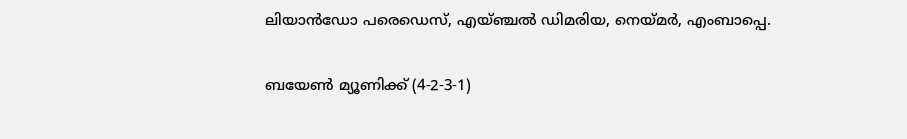ലിയാന്‍ഡോ പരെഡെസ്, എയ്ഞ്ചല്‍ ഡിമരിയ, നെയ്മര്‍, എംബാപ്പെ.

ബയേണ്‍ മ്യൂണിക്ക് (4-2-3-1)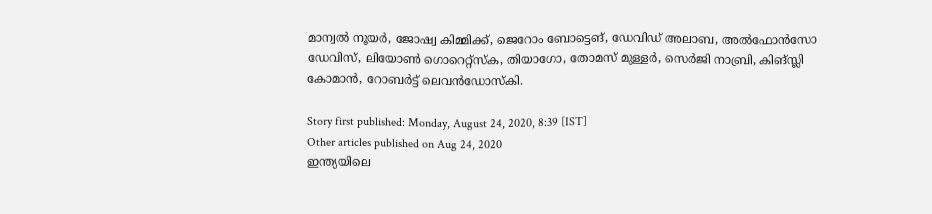മാന്വല്‍ നൂയര്‍, ജോഷ്വ കിമ്മിക്ക്, ജെറോം ബോട്ടെങ്, ഡേവിഡ് അലാബ, അല്‍ഫോന്‍സോ ഡേവിസ്, ലിയോണ്‍ ഗൊറെറ്റ്‌സ്‌ക, തിയാഗോ, തോമസ് മുള്ളര്‍, സെര്‍ജി നാബ്രി, കിങ്സ്ലി കോമാന്‍, റോബര്‍ട്ട് ലെവന്‍ഡോസ്‌കി.

Story first published: Monday, August 24, 2020, 8:39 [IST]
Other articles published on Aug 24, 2020
ഇന്ത്യയിലെ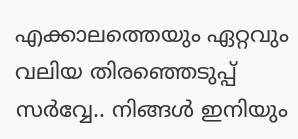എക്കാലത്തെയും ഏറ്റവും വലിയ തിരഞ്ഞെടുപ്പ് സർവ്വേ.. നിങ്ങൾ ഇനിയും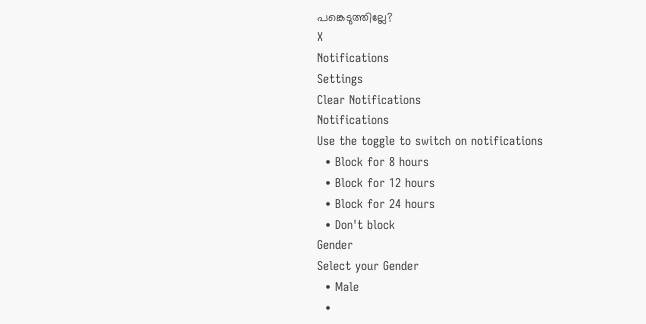പങ്കെടുത്തില്ലേ?
X
Notifications
Settings
Clear Notifications
Notifications
Use the toggle to switch on notifications
  • Block for 8 hours
  • Block for 12 hours
  • Block for 24 hours
  • Don't block
Gender
Select your Gender
  • Male
  •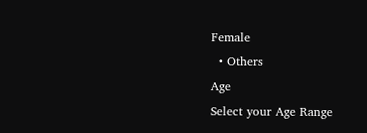Female
  • Others
Age
Select your Age Range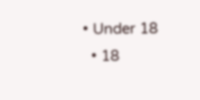• Under 18
  • 18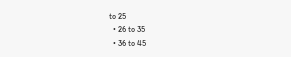to 25
  • 26 to 35
  • 36 to 45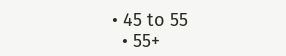• 45 to 55
  • 55+